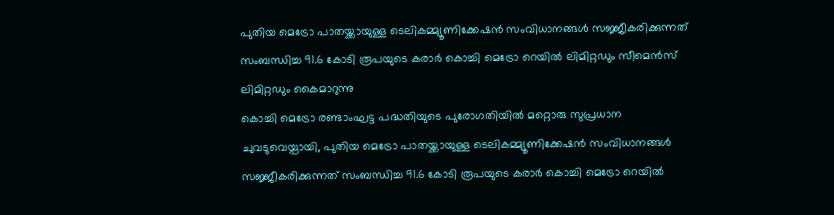പുതിയ മെട്രോ പാതയ്ക്കായുള്ള ടെലികമ്മ്യൂണിക്കേഷൻ സംവിധാനങ്ങൾ സജ്ജീകരിക്കുന്നത് സംബന്ധിച്ച 91.6 കോടി രൂപയുടെ കരാർ കൊച്ചി മെട്രോ റെയിൽ ലിമിറ്റഡും സീമെൻസ് ലിമിറ്റഡും കൈമാറുന്നു
കൊച്ചി മെട്രോ രണ്ടാംഘട്ട പദ്ധതിയുടെ പുരോഗതിയിൽ മറ്റൊരു സുപ്രധാന ചുവടുവെയ്പായി, പുതിയ മെട്രോ പാതയ്ക്കായുള്ള ടെലികമ്മ്യൂണിക്കേഷൻ സംവിധാനങ്ങൾ സജ്ജീകരിക്കുന്നത് സംബന്ധിച്ച 91.6 കോടി രൂപയുടെ കരാർ കൊച്ചി മെട്രോ റെയിൽ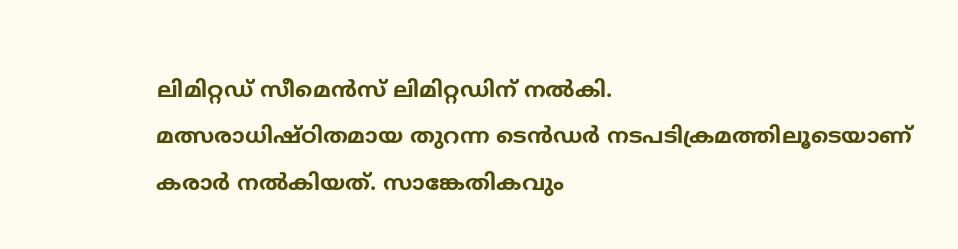ലിമിറ്റഡ് സീമെൻസ് ലിമിറ്റഡിന് നൽകി.
മത്സരാധിഷ്ഠിതമായ തുറന്ന ടെൻഡർ നടപടിക്രമത്തിലൂടെയാണ് കരാർ നൽകിയത്. സാങ്കേതികവും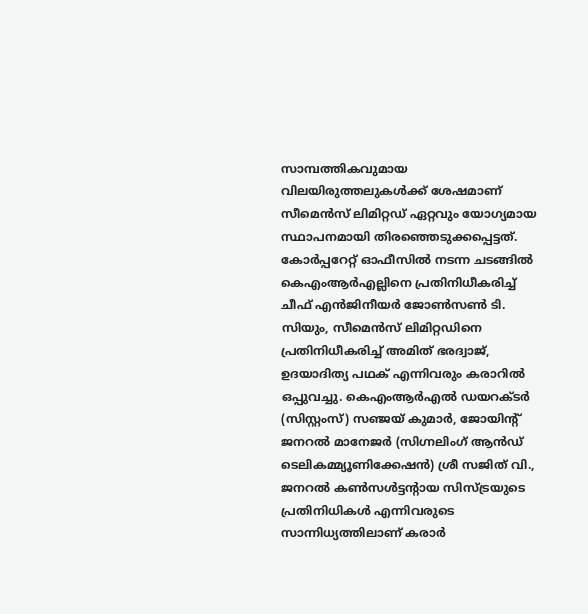സാമ്പത്തികവുമായ വിലയിരുത്തലുകൾക്ക് ശേഷമാണ് സീമെൻസ് ലിമിറ്റഡ് ഏറ്റവും യോഗ്യമായ സ്ഥാപനമായി തിരഞ്ഞെടുക്കപ്പെട്ടത്.
കോർപ്പറേറ്റ് ഓഫീസിൽ നടന്ന ചടങ്ങിൽ കെഎംആർഎല്ലിനെ പ്രതിനിധീകരിച്ച് ചീഫ് എൻജിനീയർ ജോൺസൺ ടി. സിയും, സീമെൻസ് ലിമിറ്റഡിനെ പ്രതിനിധീകരിച്ച് അമിത് ഭരദ്വാജ്, ഉദയാദിത്യ പഥക് എന്നിവരും കരാറിൽ ഒപ്പുവച്ചു. കെഎംആർഎൽ ഡയറക്ടർ (സിസ്റ്റംസ്) സഞ്ജയ് കുമാർ, ജോയിന്റ് ജനറൽ മാനേജർ (സിഗ്നലിംഗ് ആൻഡ് ടെലികമ്മ്യൂണിക്കേഷൻ) ശ്രീ സജിത് വി., ജനറൽ കൺസൾട്ടന്റായ സിസ്ട്രയുടെ പ്രതിനിധികൾ എന്നിവരുടെ സാന്നിധ്യത്തിലാണ് കരാർ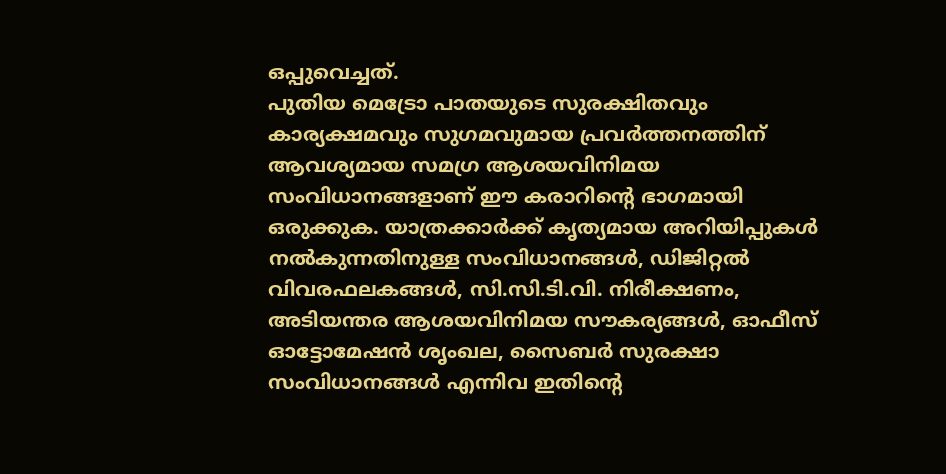ഒപ്പുവെച്ചത്.
പുതിയ മെട്രോ പാതയുടെ സുരക്ഷിതവും കാര്യക്ഷമവും സുഗമവുമായ പ്രവർത്തനത്തിന് ആവശ്യമായ സമഗ്ര ആശയവിനിമയ സംവിധാനങ്ങളാണ് ഈ കരാറിന്റെ ഭാഗമായി ഒരുക്കുക. യാത്രക്കാർക്ക് കൃത്യമായ അറിയിപ്പുകൾ നൽകുന്നതിനുള്ള സംവിധാനങ്ങൾ, ഡിജിറ്റൽ വിവരഫലകങ്ങൾ, സി.സി.ടി.വി. നിരീക്ഷണം, അടിയന്തര ആശയവിനിമയ സൗകര്യങ്ങൾ, ഓഫീസ് ഓട്ടോമേഷൻ ശൃംഖല, സൈബർ സുരക്ഷാ സംവിധാനങ്ങൾ എന്നിവ ഇതിന്റെ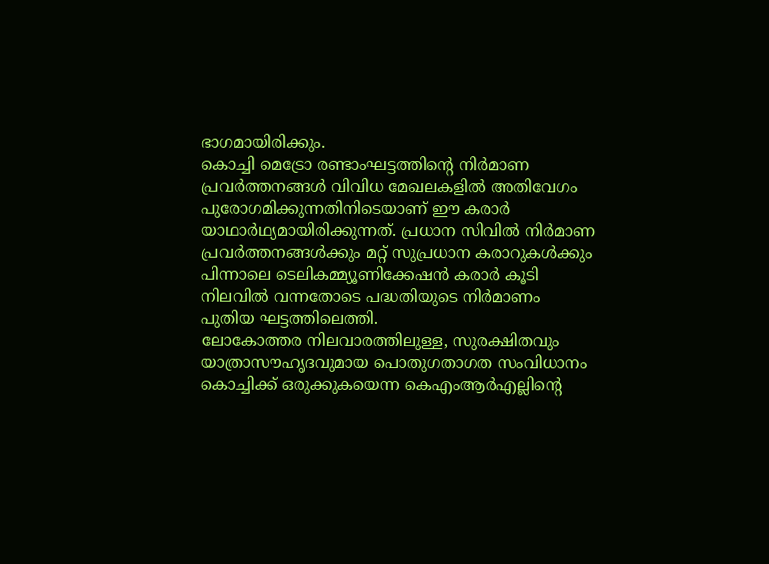ഭാഗമായിരിക്കും.
കൊച്ചി മെട്രോ രണ്ടാംഘട്ടത്തിന്റെ നിർമാണ പ്രവർത്തനങ്ങൾ വിവിധ മേഖലകളിൽ അതിവേഗം പുരോഗമിക്കുന്നതിനിടെയാണ് ഈ കരാർ യാഥാർഥ്യമായിരിക്കുന്നത്. പ്രധാന സിവിൽ നിർമാണ പ്രവർത്തനങ്ങൾക്കും മറ്റ് സുപ്രധാന കരാറുകൾക്കും പിന്നാലെ ടെലികമ്മ്യൂണിക്കേഷൻ കരാർ കൂടി നിലവിൽ വന്നതോടെ പദ്ധതിയുടെ നിർമാണം പുതിയ ഘട്ടത്തിലെത്തി.
ലോകോത്തര നിലവാരത്തിലുള്ള, സുരക്ഷിതവും യാത്രാസൗഹൃദവുമായ പൊതുഗതാഗത സംവിധാനം കൊച്ചിക്ക് ഒരുക്കുകയെന്ന കെഎംആർഎല്ലിന്റെ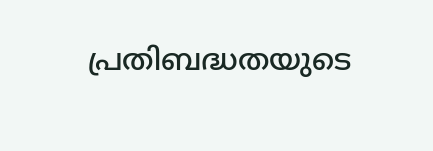പ്രതിബദ്ധതയുടെ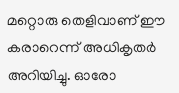മറ്റൊരു തെളിവാണ് ഈ കരാറെന്ന് അധികൃതർ അറിയിച്ചു. ഓരോ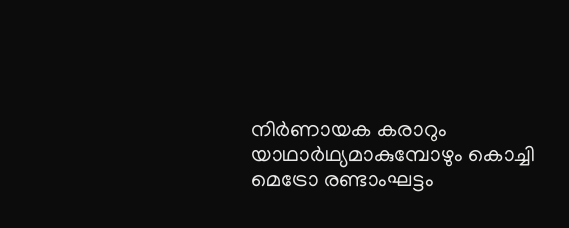നിർണായക കരാറും യാഥാർഥ്യമാകുമ്പോഴും കൊച്ചി മെട്രോ രണ്ടാംഘട്ടം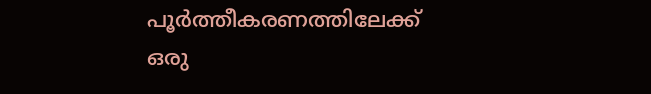പൂർത്തീകരണത്തിലേക്ക് ഒരു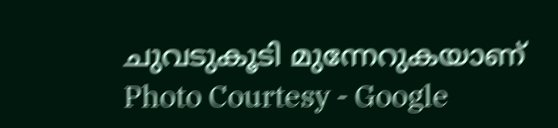ചുവടുകൂടി മുന്നേറുകയാണ്
Photo Courtesy - Google